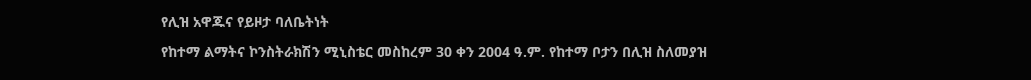የሊዝ አዋጁና የይዞታ ባለቤትነት

የከተማ ልማትና ኮንስትራክሽን ሚኒስቴር መስከረም 30 ቀን 2004 ዓ.ም. የከተማ ቦታን በሊዝ ስለመያዝ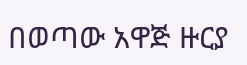በወጣው አዋጅ ዙርያ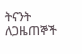ትናንት ለጋዜጠኞች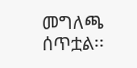መግለጫ ሰጥቷል፡፡